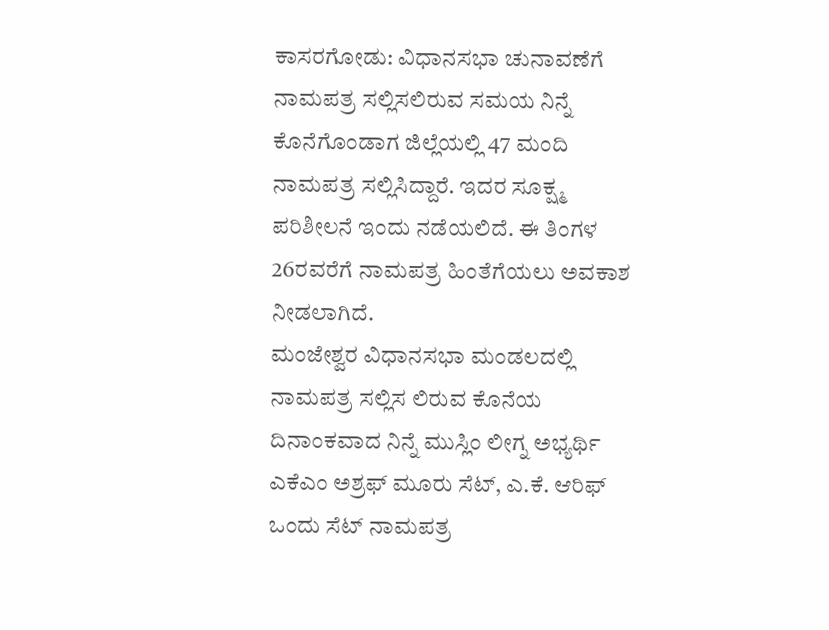ಕಾಸರಗೋಡು: ವಿಧಾನಸಭಾ ಚುನಾವಣೆಗೆ ನಾಮಪತ್ರ ಸಲ್ಲಿಸಲಿರುವ ಸಮಯ ನಿನ್ನೆ ಕೊನೆಗೊಂಡಾಗ ಜಿಲ್ಲೆಯಲ್ಲಿ 47 ಮಂದಿ ನಾಮಪತ್ರ ಸಲ್ಲಿಸಿದ್ದಾರೆ. ಇದರ ಸೂಕ್ಷ್ಮ ಪರಿಶೀಲನೆ ಇಂದು ನಡೆಯಲಿದೆ. ಈ ತಿಂಗಳ 26ರವರೆಗೆ ನಾಮಪತ್ರ ಹಿಂತೆಗೆಯಲು ಅವಕಾಶ ನೀಡಲಾಗಿದೆ.
ಮಂಜೇಶ್ವರ ವಿಧಾನಸಭಾ ಮಂಡಲದಲ್ಲಿ ನಾಮಪತ್ರ ಸಲ್ಲಿಸ ಲಿರುವ ಕೊನೆಯ ದಿನಾಂಕವಾದ ನಿನ್ನೆ ಮುಸ್ಲಿಂ ಲೀಗ್ನ ಅಭ್ಯರ್ಥಿ ಎಕೆಎಂ ಅಶ್ರಫ್ ಮೂರು ಸೆಟ್, ಎ.ಕೆ. ಆರಿಫ್ ಒಂದು ಸೆಟ್ ನಾಮಪತ್ರ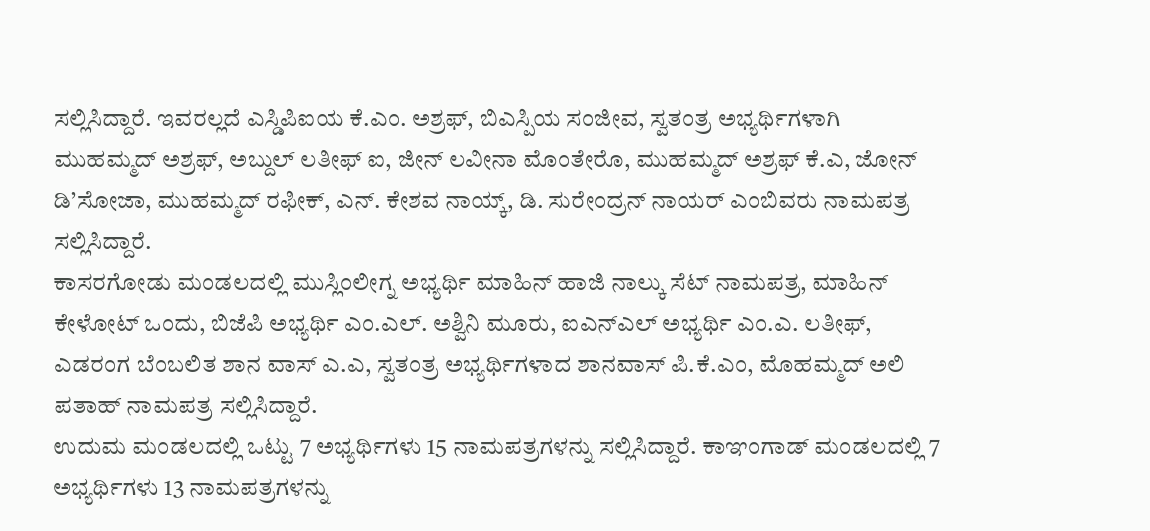ಸಲ್ಲಿಸಿದ್ದಾರೆ. ಇವರಲ್ಲದೆ ಎಸ್ಡಿಪಿಐಯ ಕೆ.ಎಂ. ಅಶ್ರಫ್, ಬಿಎಸ್ಪಿಯ ಸಂಜೀವ, ಸ್ವತಂತ್ರ ಅಭ್ಯರ್ಥಿಗಳಾಗಿ ಮುಹಮ್ಮದ್ ಅಶ್ರಫ್, ಅಬ್ದುಲ್ ಲತೀಫ್ ಐ, ಜೀನ್ ಲವೀನಾ ಮೊಂತೇರೊ, ಮುಹಮ್ಮದ್ ಅಶ್ರಫ್ ಕೆ.ಎ, ಜೋನ್ ಡಿ’ಸೋಜಾ, ಮುಹಮ್ಮದ್ ರಫೀಕ್, ಎನ್. ಕೇಶವ ನಾಯ್ಕ್, ಡಿ. ಸುರೇಂದ್ರನ್ ನಾಯರ್ ಎಂಬಿವರು ನಾಮಪತ್ರ ಸಲ್ಲಿಸಿದ್ದಾರೆ.
ಕಾಸರಗೋಡು ಮಂಡಲದಲ್ಲಿ ಮುಸ್ಲಿಂಲೀಗ್ನ ಅಭ್ಯರ್ಥಿ ಮಾಹಿನ್ ಹಾಜಿ ನಾಲ್ಕು ಸೆಟ್ ನಾಮಪತ್ರ, ಮಾಹಿನ್ ಕೇಳೋಟ್ ಒಂದು, ಬಿಜೆಪಿ ಅಭ್ಯರ್ಥಿ ಎಂ.ಎಲ್. ಅಶ್ವಿನಿ ಮೂರು, ಐಎನ್ಎಲ್ ಅಭ್ಯರ್ಥಿ ಎಂ.ಎ. ಲತೀಫ್, ಎಡರಂಗ ಬೆಂಬಲಿತ ಶಾನ ವಾಸ್ ಎ.ಎ, ಸ್ವತಂತ್ರ ಅಭ್ಯರ್ಥಿಗಳಾದ ಶಾನವಾಸ್ ಪಿ.ಕೆ.ಎಂ, ಮೊಹಮ್ಮದ್ ಅಲಿ ಪತಾಹ್ ನಾಮಪತ್ರ ಸಲ್ಲಿಸಿದ್ದಾರೆ.
ಉದುಮ ಮಂಡಲದಲ್ಲಿ ಒಟ್ಟು 7 ಅಭ್ಯರ್ಥಿಗಳು 15 ನಾಮಪತ್ರಗಳನ್ನು ಸಲ್ಲಿಸಿದ್ದಾರೆ. ಕಾಞಂಗಾಡ್ ಮಂಡಲದಲ್ಲಿ 7 ಅಭ್ಯರ್ಥಿಗಳು 13 ನಾಮಪತ್ರಗಳನ್ನು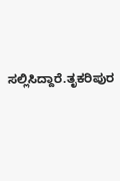ಸಲ್ಲಿಸಿದ್ದಾರೆ.ತೃಕರಿಪುರ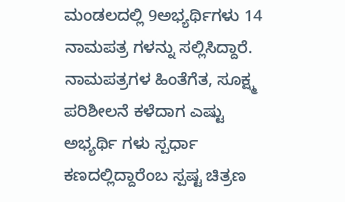ಮಂಡಲದಲ್ಲಿ 9ಅಭ್ಯರ್ಥಿಗಳು 14 ನಾಮಪತ್ರ ಗಳನ್ನು ಸಲ್ಲಿಸಿದ್ದಾರೆ. ನಾಮಪತ್ರಗಳ ಹಿಂತೆಗೆತ, ಸೂಕ್ಷ್ಮ ಪರಿಶೀಲನೆ ಕಳೆದಾಗ ಎಷ್ಟು ಅಭ್ಯರ್ಥಿ ಗಳು ಸ್ಪರ್ಧಾ ಕಣದಲ್ಲಿದ್ದಾರೆಂಬ ಸ್ಪಷ್ಟ ಚಿತ್ರಣ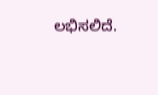ಲಭಿಸಲಿದೆ.